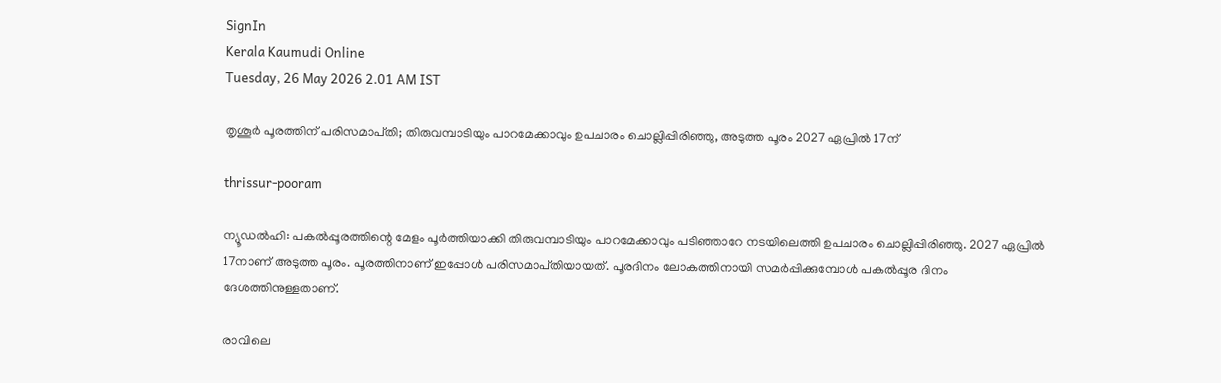SignIn
Kerala Kaumudi Online
Tuesday, 26 May 2026 2.01 AM IST

തൃശൂർ പൂരത്തിന് പരിസമാപ്‌തി; തിരുവമ്പാടിയും പാറമേക്കാവും ഉപചാരം ചൊല്ലിപ്പിരിഞ്ഞു, അടുത്ത പൂരം 2027 ഏപ്രിൽ 17ന്

thrissur-pooram

ന്യൂഡൽഹി: പകൽപ്പൂരത്തിന്റെ മേളം പൂർത്തിയാക്കി തിരുവമ്പാടിയും പാറമേക്കാവും പടിഞ്ഞാറേ നടയിലെത്തി ഉപചാരം ചൊല്ലിപ്പിരിഞ്ഞു. 2027 ഏപ്രിൽ 17നാണ് അടുത്ത പൂരം. പൂരത്തിനാണ് ഇപ്പോൾ പരിസമാപ്‌തിയായത്. പൂരദിനം ലോകത്തിനായി സമർപ്പിക്കുമ്പോൾ പകൽപ്പൂര ദിനം ദേശത്തിനുള്ളതാണ്.

രാവിലെ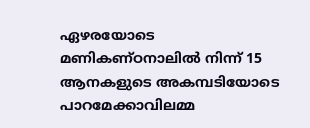ഏഴരയോടെ മണികണ്‌ഠനാലിൽ നിന്ന് 15 ആനകളുടെ അകമ്പടിയോടെ പാറമേക്കാവിലമ്മ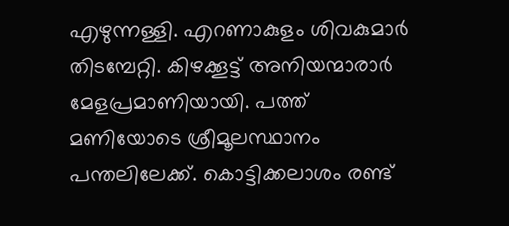എഴുന്നള്ളി. എറണാകുളം ശിവകുമാർ തിടമ്പേറ്റി. കിഴക്കൂട്ട് അനിയന്മാരാർ മേളപ്രമാണിയായി. പത്ത് മണിയോടെ ശ്രീമൂലസ്ഥാനം പന്തലിലേക്ക്. കൊട്ടിക്കലാശം രണ്ട്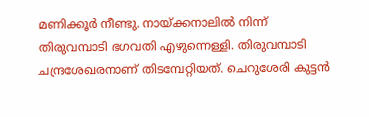മണിക്കൂർ നീണ്ടു. നായ്‌ക്കനാലിൽ നിന്ന് തിരുവമ്പാടി ഭഗവതി എഴുന്നെള്ളി. തിരുവമ്പാടി ചന്ദ്രശേഖരനാണ് തിടമ്പേറ്റിയത്. ചെറുശേരി കുട്ടൻ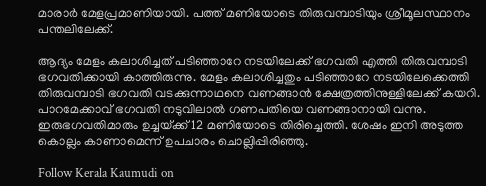മാരാർ മേളപ്രമാണിയായി. പത്ത് മണിയോടെ തിരുവമ്പാടിയും ശ്രീമൂലസ്ഥാനം പന്തലിലേക്ക്.

ആദ്യം മേളം കലാശിച്ചത് പടിഞ്ഞാറേ നടയിലേക്ക് ഭഗവതി എത്തി തിരുവമ്പാടി ഭഗവതിക്കായി കാത്തിരുന്നു. മേളം കലാശിച്ചതും പടിഞ്ഞാറേ നടയിലേക്കെത്തി തിരുവമ്പാടി ഭഗവതി വടക്കുന്നാഥനെ വണങ്ങാൻ ക്ഷേത്രത്തിനുള്ളിലേക്ക് കയറി. പാറമേക്കാവ് ഭഗവതി നടുവിലാൽ ഗണപതിയെ വണങ്ങാനായി വന്നു. ഇരുഭഗവതിമാരും ഉച്ചയ്‌ക്ക് 12 മണിയോടെ തിരിച്ചെത്തി. ശേഷം ഇനി അടുത്ത കൊല്ലം കാണാമെന്ന് ഉപചാരം ചൊല്ലിപ്പിരിഞ്ഞു.

Follow Kerala Kaumudi on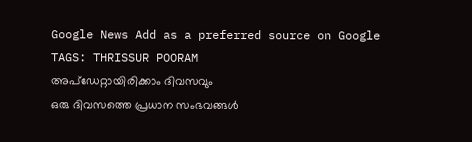Google News Add as a preferred source on Google
TAGS: THRISSUR POORAM
അപ്ഡേറ്റായിരിക്കാം ദിവസവും
ഒരു ദിവസത്തെ പ്രധാന സംഭവങ്ങൾ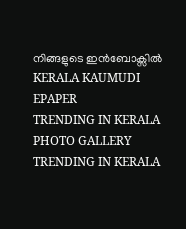നിങ്ങളുടെ ഇൻബോക്സിൽ
KERALA KAUMUDI EPAPER
TRENDING IN KERALA
PHOTO GALLERY
TRENDING IN KERALA